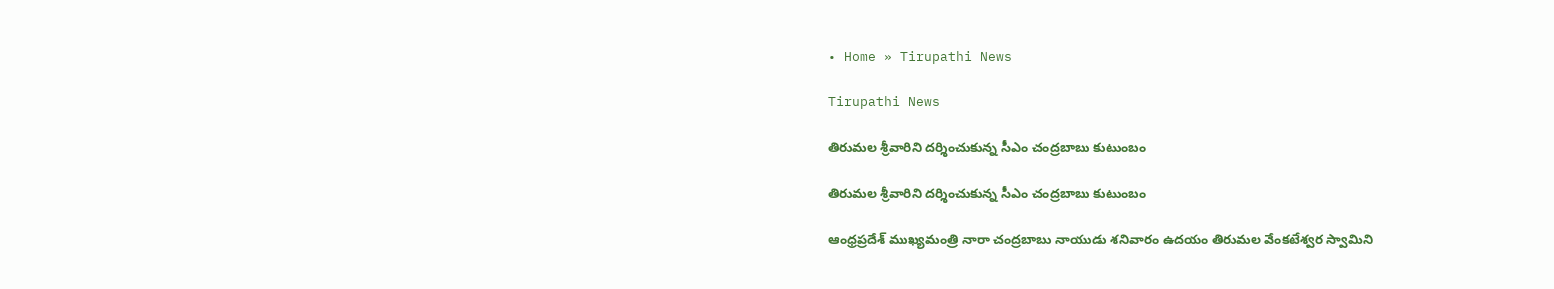• Home » Tirupathi News

Tirupathi News

తిరుమల శ్రీవారిని దర్శించుకున్న సీఎం చంద్రబాబు కుటుంబం

తిరుమల శ్రీవారిని దర్శించుకున్న సీఎం చంద్రబాబు కుటుంబం

ఆంధ్రప్రదేశ్ ముఖ్యమంత్రి నారా చంద్రబాబు నాయుడు శనివారం ఉదయం తిరుమల వేంకటేశ్వర స్వామిని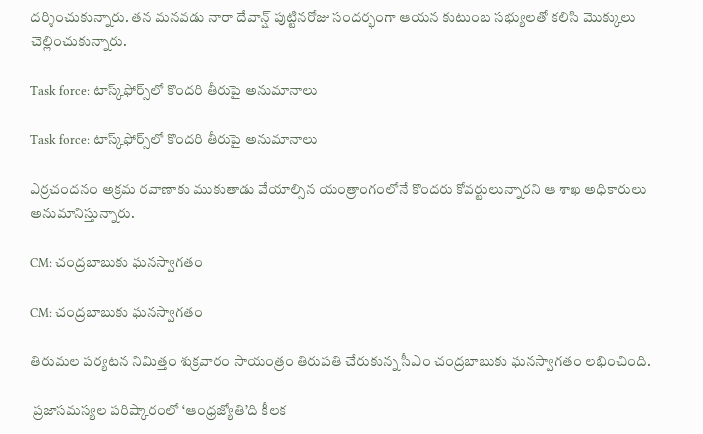దర్శించుకున్నారు. తన మనవడు నారా దేవాన్ష్ పుట్టినరోజు సందర్భంగా ఆయన కుటుంబ సభ్యులతో కలిసి మొక్కులు చెల్లించుకున్నారు.

Task force: టాస్క్‌ఫోర్స్‌లో కొందరి తీరుపై అనుమానాలు

Task force: టాస్క్‌ఫోర్స్‌లో కొందరి తీరుపై అనుమానాలు

ఎర్రచందనం అక్రమ రవాణాకు ముకుతాడు వేయాల్సిన యంత్రాంగంలోనే కొందరు కోవర్టులున్నారని ఆ శాఖ అధికారులు అనుమానిస్తున్నారు.

CM: చంద్రబాబుకు ఘనస్వాగతం

CM: చంద్రబాబుకు ఘనస్వాగతం

తిరుమల పర్యటన నిమిత్తం శుక్రవారం సాయంత్రం తిరుపతి చేరుకున్న సీఎం చంద్రబాబుకు ఘనస్వాగతం లభించింది.

 ప్రజాసమస్యల పరిష్కారంలో ‘ఆంధ్రజ్యోతి’ది కీలక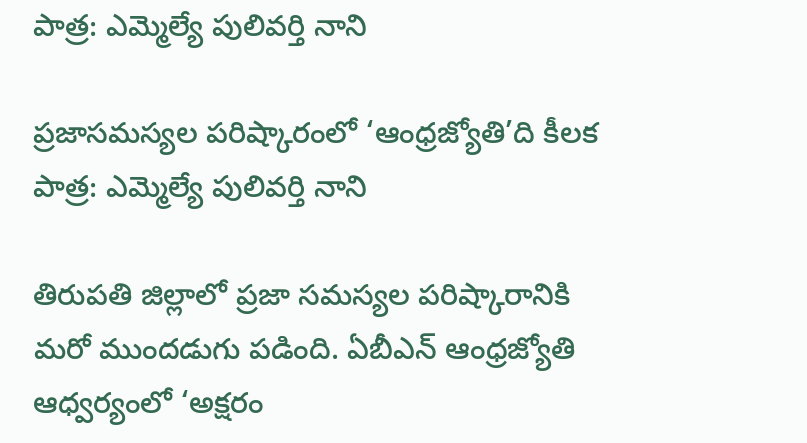పాత్ర: ఎమ్మెల్యే పులివర్తి నాని

ప్రజాసమస్యల పరిష్కారంలో ‘ఆంధ్రజ్యోతి’ది కీలక పాత్ర: ఎమ్మెల్యే పులివర్తి నాని

తిరుపతి జిల్లాలో ప్రజా సమస్యల పరిష్కారానికి మరో ముందడుగు పడింది. ఏబీఎన్ ఆంధ్రజ్యోతి ఆధ్వర్యంలో ‘అక్షరం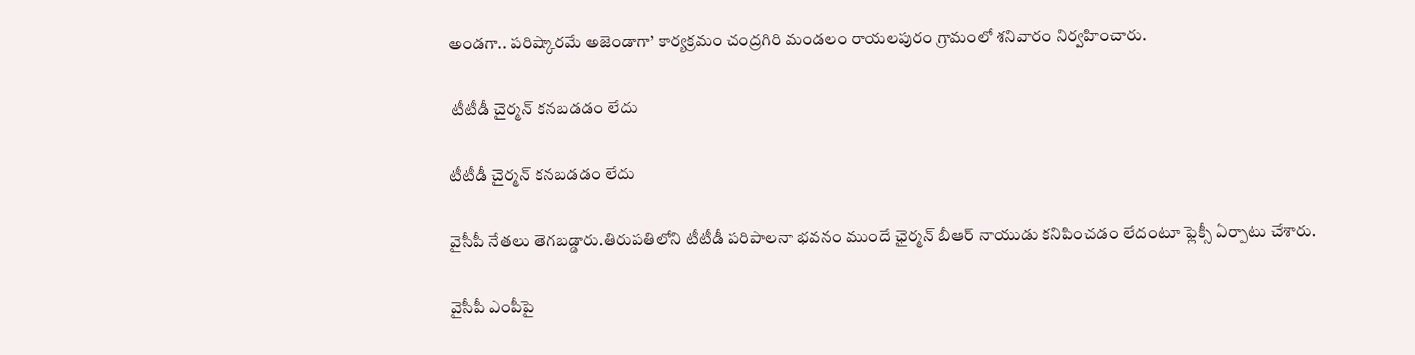అండగా.. పరిష్కారమే అజెండాగా’ కార్యక్రమం చంద్రగిరి మండలం రాయలపురం గ్రామంలో శనివారం నిర్వహించారు.

 టీటీడీ చైర్మన్‌ కనబడడం లేదు

టీటీడీ చైర్మన్‌ కనబడడం లేదు

వైసీపీ నేతలు తెగబడ్డారు.తిరుపతిలోని టీటీడీ పరిపాలనా భవనం ముందే ఛైర్మన్‌ బీఆర్‌ నాయుడు కనిపించడం లేదంటూ ఫ్లెక్సీ ఏర్పాటు చేశారు.

వైసీపీ ఎంపీపై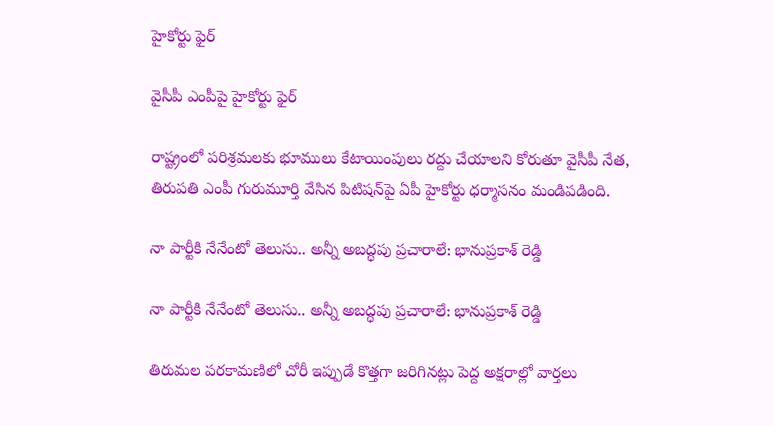హైకోర్టు ఫైర్

వైసీపీ ఎంపీపై హైకోర్టు ఫైర్

రాష్ట్రంలో పరిశ్రమలకు భూములు కేటాయింపులు రద్దు చేయాలని కోరుతూ వైసీపీ నేత, తిరుపతి ఎంపీ గురుమూర్తి వేసిన పిటిషన్‌పై ఏపీ హైకోర్టు ధర్మాసనం మండిపడింది.

నా పార్టీకి నేనేంటో తెలుసు.. అన్నీ అబద్ధపు ప్రచారాలే: భానుప్రకాశ్ రెడ్డి

నా పార్టీకి నేనేంటో తెలుసు.. అన్నీ అబద్ధపు ప్రచారాలే: భానుప్రకాశ్ రెడ్డి

తిరుమల పరకామణిలో చోరీ ఇప్పుడే కొత్తగా జరిగినట్లు పెద్ద అక్షరాల్లో వార్తలు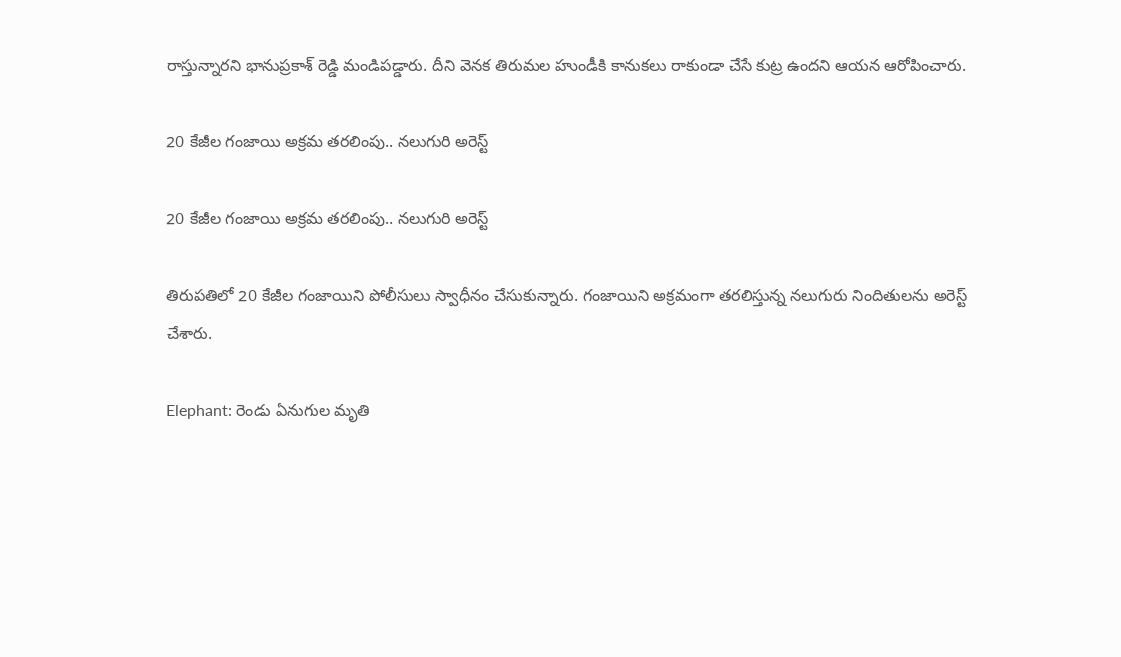రాస్తున్నారని భానుప్రకాశ్ రెడ్డి మండిపడ్డారు. దీని వెనక తిరుమల హుండీకి కానుకలు రాకుండా చేసే కుట్ర ఉందని ఆయన ఆరోపించారు.

20 కేజీల గంజాయి అక్రమ తరలింపు.. నలుగురి అరెస్ట్

20 కేజీల గంజాయి అక్రమ తరలింపు.. నలుగురి అరెస్ట్

తిరుపతిలో 20 కేజీల గంజాయిని పోలీసులు స్వాధీనం చేసుకున్నారు. గంజాయిని అక్రమంగా తరలిస్తున్న నలుగురు నిందితులను అరెస్ట్ చేశారు.

Elephant: రెండు ఏనుగుల మృతి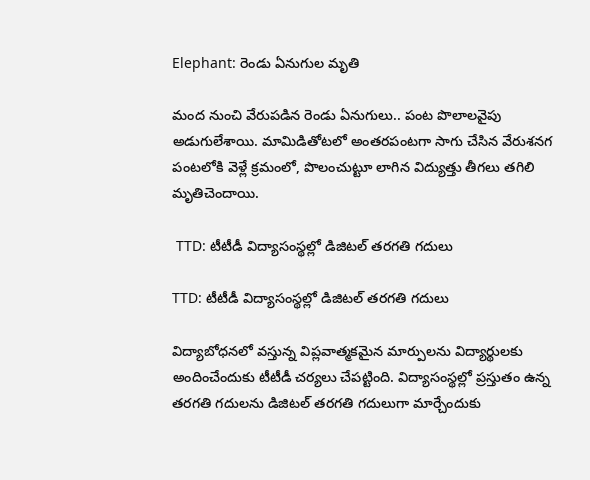Elephant: రెండు ఏనుగుల మృతి

మంద నుంచి వేరుపడిన రెండు ఏనుగులు.. పంట పొలాలవైపు అడుగులేశాయి. మామిడితోటలో అంతరపంటగా సాగు చేసిన వేరుశనగ పంటలోకి వెళ్లే క్రమంలో, పొలంచుట్టూ లాగిన విద్యుత్తు తీగలు తగిలి మృతిచెందాయి.

 TTD: టీటీడీ విద్యాసంస్థల్లో డిజిటల్‌ తరగతి గదులు

TTD: టీటీడీ విద్యాసంస్థల్లో డిజిటల్‌ తరగతి గదులు

విద్యాబోధనలో వస్తున్న విప్లవాత్మకమైన మార్పులను విద్యార్థులకు అందించేందుకు టీటీడీ చర్యలు చేపట్టింది. విద్యాసంస్థల్లో ప్రస్తుతం ఉన్న తరగతి గదులను డిజిటల్‌ తరగతి గదులుగా మార్చేందుకు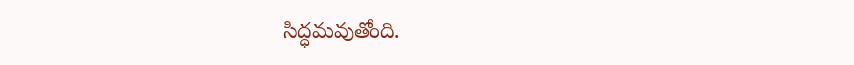సిద్ధమవుతోంది.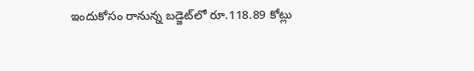ఇందుకోసం రానున్న బడ్జెట్‌లో రూ.118.89 కోట్లు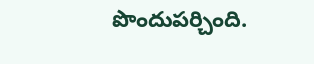పొందుపర్చింది.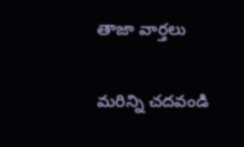తాజా వార్తలు

మరిన్ని చదవండి